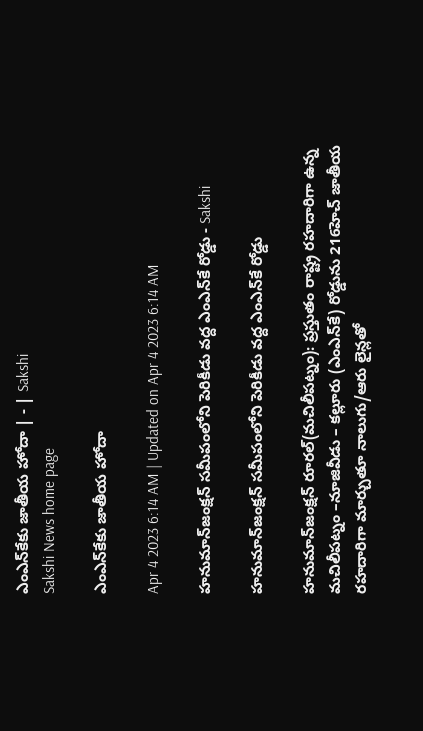ఎంఎన్‌కేకు జాతీయ హోదా | - | Sakshi
Sakshi News home page

ఎంఎన్‌కేకు జాతీయ హోదా

Apr 4 2023 6:14 AM | Updated on Apr 4 2023 6:14 AM

హనుమాన్‌జంక్షన్‌ సమీపంలోని పెరికీడు వద్ద ఎంఎన్‌కే రోడ్డు - Sakshi

హనుమాన్‌జంక్షన్‌ సమీపంలోని పెరికీడు వద్ద ఎంఎన్‌కే రోడ్డు

హనుమాన్‌జంక్షన్‌ రూరల్‌(మచిలీపట్నం): ప్రస్తుతం రాష్ట్ర రహదారిగా ఉన్న మచిలీపట్నం –నూజివీడు – కల్లూరు (ఎంఎన్‌కే) రోడ్డును 216హెచ్‌ జాతీయ రహదారిగా మార్చుతూ నాలుగు/ఆరు లైన్లతో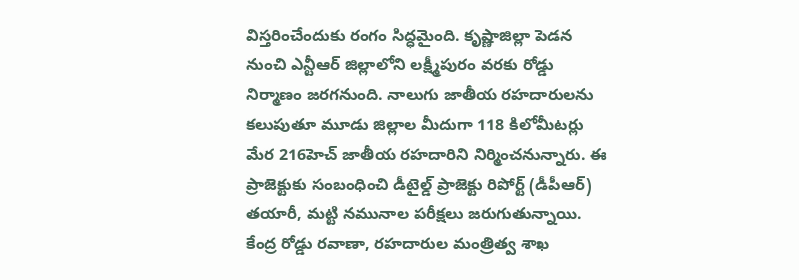విస్తరించేందుకు రంగం సిద్ధమైంది. కృష్ణాజిల్లా పెడన నుంచి ఎన్టీఆర్‌ జిల్లాలోని లక్ష్మీపురం వరకు రోడ్డు నిర్మాణం జరగనుంది. నాలుగు జాతీయ రహదారులను కలుపుతూ మూడు జిల్లాల మీదుగా 118 కిలోమీటర్లు మేర 216హెచ్‌ జాతీయ రహదారిని నిర్మించనున్నారు. ఈ ప్రాజెక్టుకు సంబంధించి డీటైల్డ్‌ ప్రాజెక్టు రిపోర్ట్‌ (డీపీఆర్‌) తయారీ, మట్టి నమునాల పరీక్షలు జరుగుతున్నాయి. కేంద్ర రోడ్డు రవాణా, రహదారుల మంత్రిత్వ శాఖ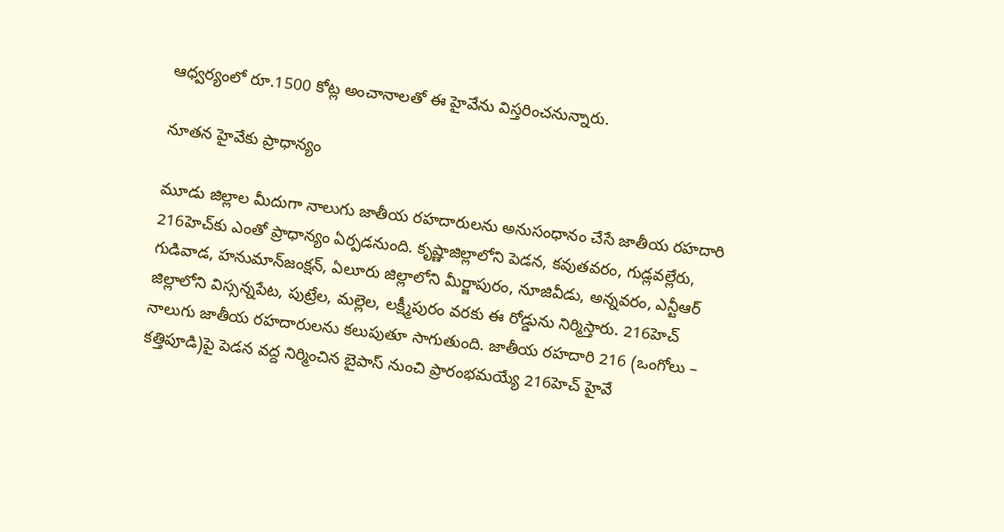ఆధ్వర్యంలో రూ.1500 కోట్ల అంచానాలతో ఈ హైవేను విస్తరించనున్నారు.

నూతన హైవేకు ప్రాధాన్యం

మూడు జిల్లాల మీదుగా నాలుగు జాతీయ రహదారులను అనుసంధానం చేసే జాతీయ రహదారి 216హెచ్‌కు ఎంతో ప్రాధాన్యం ఏర్పడనుంది. కృష్ణాజిల్లాలోని పెడన, కవుతవరం, గుడ్లవల్లేరు, గుడివాడ, హనుమాన్‌జంక్షన్‌, ఏలూరు జిల్లాలోని మీర్జాపురం, నూజివీడు, అన్నవరం, ఎన్టీఆర్‌ జిల్లాలోని విస్సన్నపేట, పుట్రేల, మల్లెల, లక్ష్మీపురం వరకు ఈ రోడ్డును నిర్మిస్తారు. 216హెచ్‌ నాలుగు జాతీయ రహదారులను కలుపుతూ సాగుతుంది. జాతీయ రహదారి 216 (ఒంగోలు – కత్తిపూడి)పై పెడన వద్ద నిర్మించిన బైపాస్‌ నుంచి ప్రారంభమయ్యే 216హెచ్‌ హైవే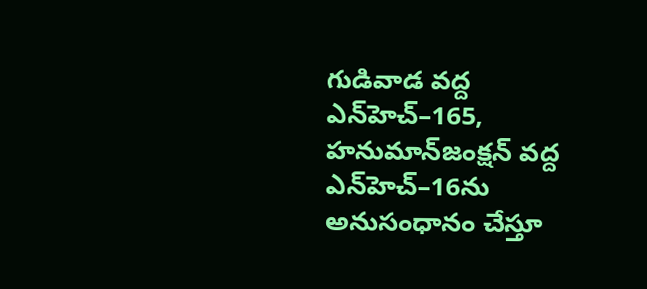గుడివాడ వద్ద ఎన్‌హెచ్‌–165, హనుమాన్‌జంక్షన్‌ వద్ద ఎన్‌హెచ్‌–16ను అనుసంధానం చేస్తూ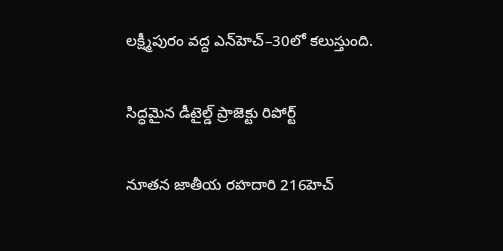లక్ష్మీపురం వద్ద ఎన్‌హెచ్‌–30లో కలుస్తుంది.

సిద్ధమైన డీటైల్డ్‌ ప్రాజెక్టు రిపోర్ట్‌

నూతన జాతీయ రహదారి 216హెచ్‌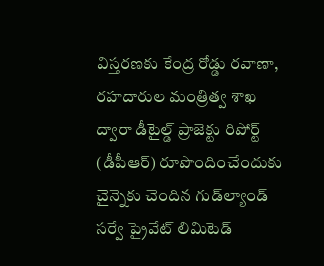విస్తరణకు కేంద్ర రోడ్డు రవాణా, రహదారుల మంత్రిత్వ శాఖ ద్వారా డీటైల్డ్‌ ప్రాజెక్టు రిపోర్ట్‌ (డీపీఆర్‌) రూపొందించేందుకు చైన్నెకు చెందిన గుడ్‌ల్యాండ్‌ సర్వే ప్రైవేట్‌ లిమిటెడ్‌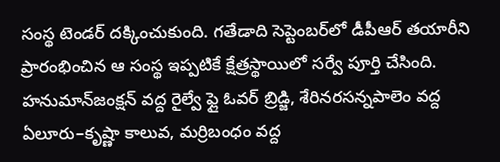సంస్థ టెండర్‌ దక్కించుకుంది. గతేడాది సెప్టెంబర్‌లో డీపీఆర్‌ తయారీని ప్రారంభించిన ఆ సంస్థ ఇప్పటికే క్షేత్రస్థాయిలో సర్వే పూర్తి చేసింది. హనుమాన్‌జంక్షన్‌ వద్ద రైల్వే ఫ్లై ఓవర్‌ బ్రిడ్జి, శేరినరసన్నపాలెం వద్ద ఏలూరు–కృష్ణా కాలువ, మర్రిబంధం వద్ద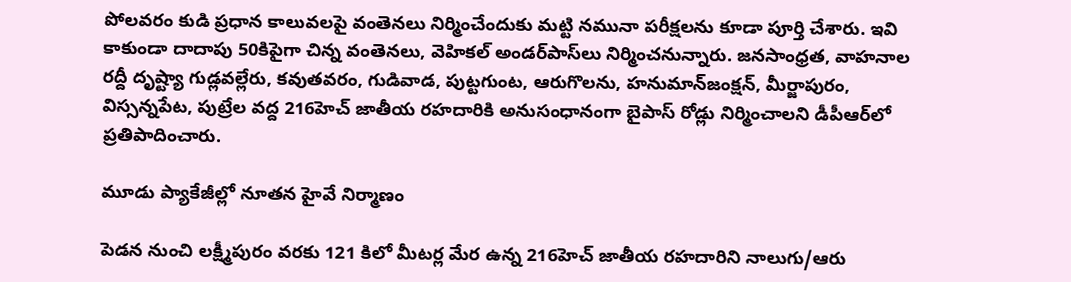పోలవరం కుడి ప్రధాన కాలువలపై వంతెనలు నిర్మించేందుకు మట్టి నమునా పరీక్షలను కూడా పూర్తి చేశారు. ఇవి కాకుండా దాదాపు 50కిపైగా చిన్న వంతెనలు, వెహికల్‌ అండర్‌పాస్‌లు నిర్మించనున్నారు. జనసాంధ్రత, వాహనాల రద్దీ దృష్ట్యా గుడ్లవల్లేరు, కవుతవరం, గుడివాడ, పుట్టగుంట, ఆరుగొలను, హనుమాన్‌జంక్షన్‌, మీర్జాపురం, విస్సన్నపేట, పుట్రేల వద్ద 216హెచ్‌ జాతీయ రహదారికి అనుసంధానంగా బైపాస్‌ రోడ్లు నిర్మించాలని డీపీఆర్‌లో ప్రతిపాదించారు.

మూడు ప్యాకేజీల్లో నూతన హైవే నిర్మాణం

పెడన నుంచి లక్ష్మీపురం వరకు 121 కిలో మీటర్ల మేర ఉన్న 216హెచ్‌ జాతీయ రహదారిని నాలుగు/ఆరు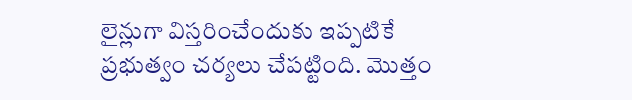లైన్లుగా విస్తరించేందుకు ఇప్పటికే ప్రభుత్వం చర్యలు చేపట్టింది. మొత్తం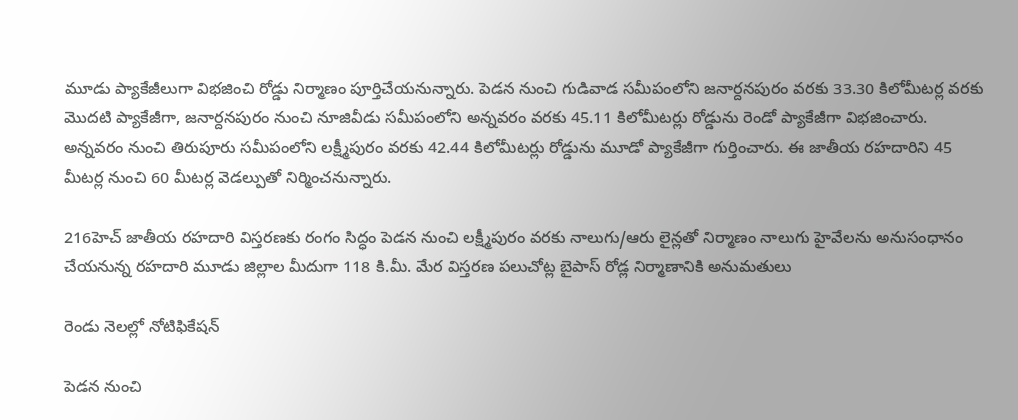మూడు ప్యాకేజీలుగా విభజించి రోడ్డు నిర్మాణం పూర్తిచేయనున్నారు. పెడన నుంచి గుడివాడ సమీపంలోని జనార్దనపురం వరకు 33.30 కిలోమీటర్ల వరకు మొదటి ప్యాకేజీగా, జనార్దనపురం నుంచి నూజివీడు సమీపంలోని అన్నవరం వరకు 45.11 కిలోమీటర్లు రోడ్డును రెండో ప్యాకేజీగా విభజించారు. అన్నవరం నుంచి తిరుపూరు సమీపంలోని లక్ష్మీపురం వరకు 42.44 కిలోమీటర్లు రోడ్డును మూడో ప్యాకేజీగా గుర్తించారు. ఈ జాతీయ రహదారిని 45 మీటర్ల నుంచి 60 మీటర్ల వెడల్పుతో నిర్మించనున్నారు.

216హెచ్‌ జాతీయ రహదారి విస్తరణకు రంగం సిద్ధం పెడన నుంచి లక్ష్మీపురం వరకు నాలుగు/ఆరు లైన్లతో నిర్మాణం నాలుగు హైవేలను అనుసంధానం చేయనున్న రహదారి మూడు జిల్లాల మీదుగా 118 కి.మీ. మేర విస్తరణ పలుచోట్ల బైపాస్‌ రోడ్ల నిర్మాణానికి అనుమతులు

రెండు నెలల్లో నోటిఫికేషన్‌

పెడన నుంచి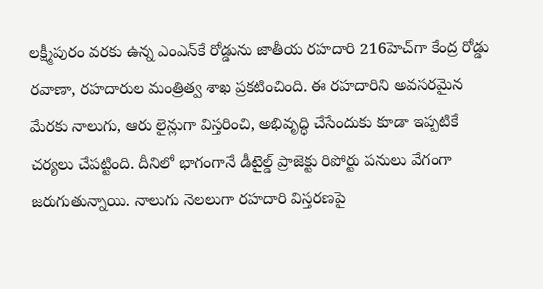లక్ష్మీపురం వరకు ఉన్న ఎంఎన్‌కే రోడ్డును జాతీయ రహదారి 216హెచ్‌గా కేంద్ర రోడ్డు రవాణా, రహదారుల మంత్రిత్వ శాఖ ప్రకటించింది. ఈ రహదారిని అవసరమైన మేరకు నాలుగు, ఆరు లైన్లుగా విస్తరించి, అభివృద్ధి చేసేందుకు కూడా ఇప్పటికే చర్యలు చేపట్టింది. దీనిలో భాగంగానే డీటైల్డ్‌ ప్రాజెక్టు రిపోర్టు పనులు వేగంగా జరుగుతున్నాయి. నాలుగు నెలలుగా రహదారి విస్తరణపై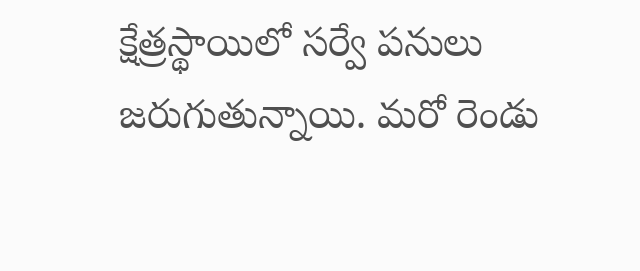క్షేత్రస్థాయిలో సర్వే పనులు జరుగుతున్నాయి. మరో రెండు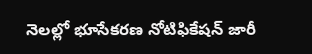నెలల్లో భూసేకరణ నోటిఫికేషన్‌ జారీ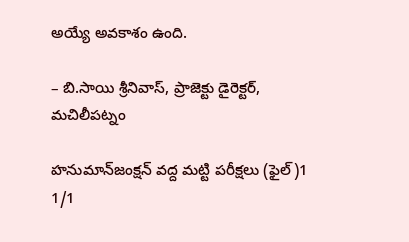అయ్యే అవకాశం ఉంది.

– బి.సాయి శ్రీనివాస్‌, ప్రాజెక్టు డైరెక్టర్‌, మచిలీపట్నం

హనుమాన్‌జంక్షన్‌ వద్ద మట్టి పరీక్షలు (ఫైల్‌)1
1/1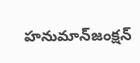హనుమాన్‌జంక్షన్‌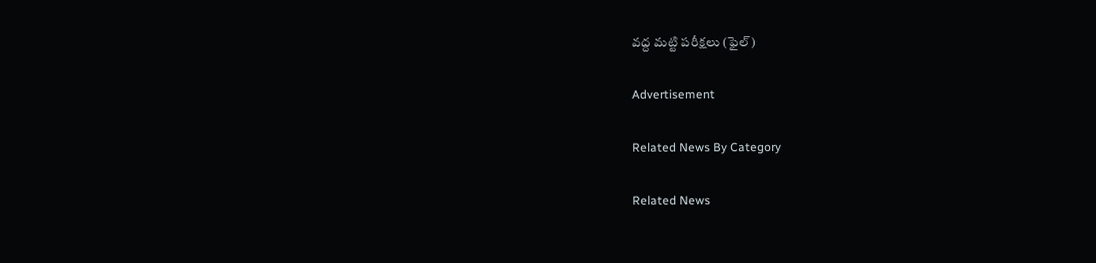వద్ద మట్టి పరీక్షలు (ఫైల్‌)

Advertisement

Related News By Category

Related News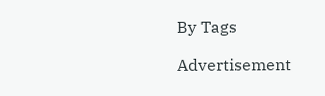By Tags

Advertisement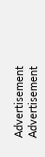Advertisement
Advertisement